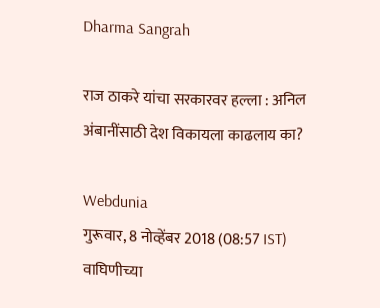Dharma Sangrah

राज ठाकरे यांचा सरकारवर हल्ला : अनिल अंबानींसाठी देश विकायला काढलाय का?

Webdunia
गुरूवार, 8 नोव्हेंबर 2018 (08:57 IST)
वाघिणीच्या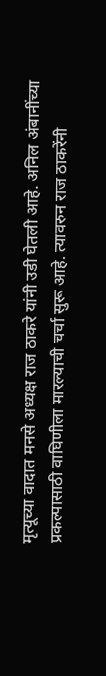मृत्यूच्या वादात मनसे अध्यक्ष राज ठाकरे यांनी उडी घेतली आहे. अनिल अंबानींच्या प्रकल्पासाठी वाघिणीला मारल्याची चर्चा सुरू आहे. त्यावरुन राज ठाकरेंनी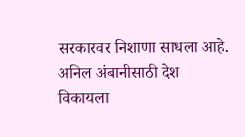सरकारवर निशाणा साधला आहे. अनिल अंबानीसाठी देश विकायला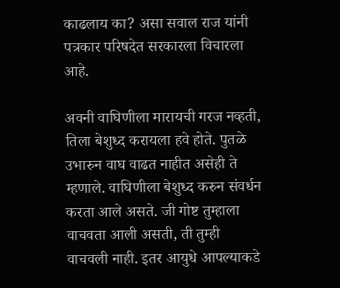काढलाय का? असा सवाल राज यांनी पत्रकार परिषदेत सरकारला विचारला आहे.

अवनी वाघिणीला मारायची गरज नव्हती, तिला बेशुध्द करायला हवे होते. पुतळे उभारुन वाघ वाढत नाहीत असेही ते म्हणाले. वाघिणीला बेशुध्द करुन संवर्धन करता आले असते. जी गोष्ट तुम्हाला वाचवता आली असती, ती तुम्ही वाचवली नाही. इतर आयुधे आपल्याकडे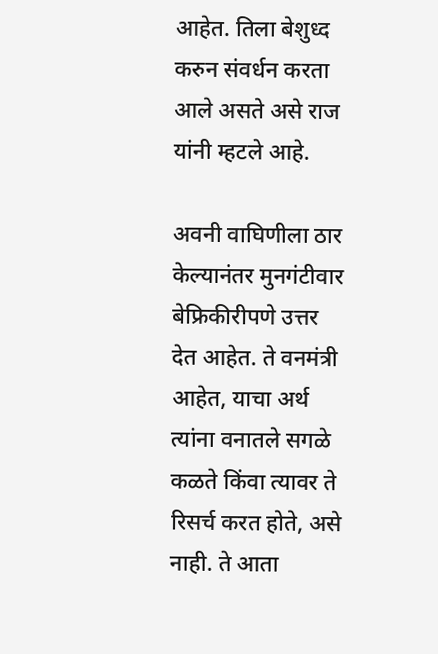आहेत. तिला बेशुध्द करुन संवर्धन करता आले असते असे राज यांनी म्हटले आहे.

अवनी वाघिणीला ठार केल्यानंतर मुनगंटीवार बेफ्रिकीरीपणे उत्तर देत आहेत. ते वनमंत्री आहेत, याचा अर्थ त्यांना वनातले सगळे कळते किंवा त्यावर ते रिसर्च करत होते, असे नाही. ते आता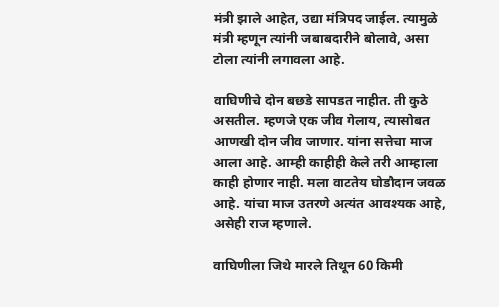मंत्री झाले आहेत, उद्या मंत्रिपद जाईल. त्यामुळे मंत्री म्हणून त्यांनी जबाबदारीने बोलावे, असा टोला त्यांनी लगावला आहे.

वाघिणीचे दोन बछडे सापडत नाहीत. ती कुठे असतील. म्हणजे एक जीव गेलाय, त्यासोबत आणखी दोन जीव जाणार. यांना सत्तेचा माज आला आहे. आम्ही काहीही केले तरी आम्हाला काही होणार नाही. मला वाटतेय घोडौदान जवळ आहे. यांचा माज उतरणे अत्यंत आवश्यक आहे, असेही राज म्हणाले.

वाघिणीला जिथे मारले तिथून 60 किमी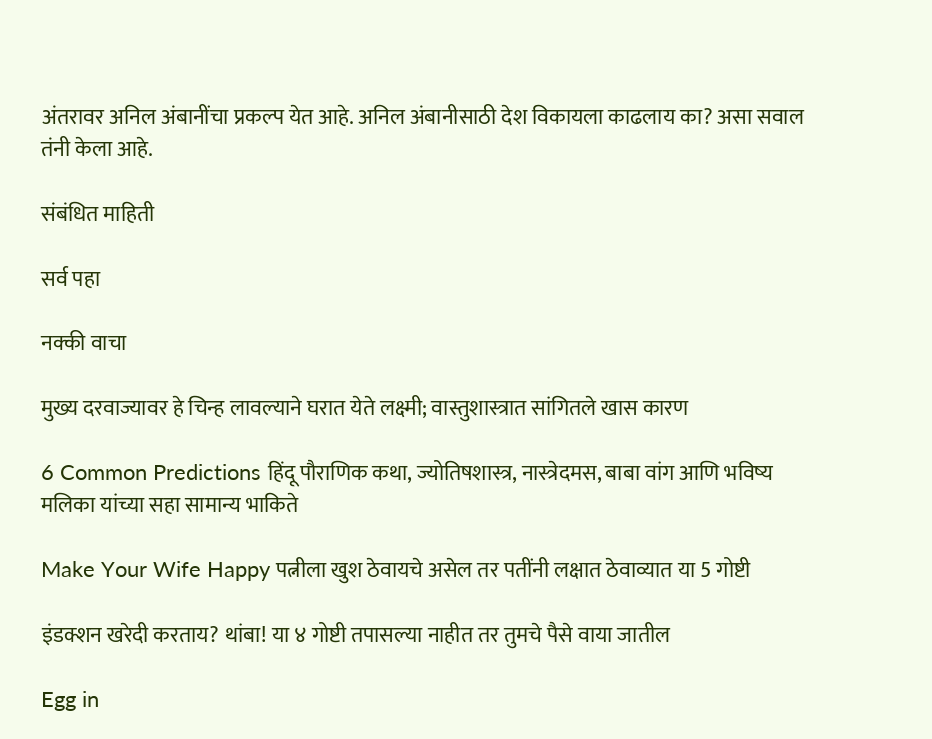अंतरावर अनिल अंबानींचा प्रकल्प येत आहे. अनिल अंबानीसाठी देश विकायला काढलाय का? असा सवाल तंनी केला आहे.

संबंधित माहिती

सर्व पहा

नक्की वाचा

मुख्य दरवाज्यावर हे चिन्ह लावल्याने घरात येते लक्ष्मी; वास्तुशास्त्रात सांगितले खास कारण

6 Common Predictions हिंदू पौराणिक कथा, ज्योतिषशास्त्र, नास्त्रेदमस, बाबा वांग आणि भविष्य मलिका यांच्या सहा सामान्य भाकिते

Make Your Wife Happy पत्नीला खुश ठेवायचे असेल तर पतींनी लक्षात ठेवाव्यात या 5 गोष्टी

इंडक्शन खरेदी करताय? थांबा! या ४ गोष्टी तपासल्या नाहीत तर तुमचे पैसे वाया जातील

Egg in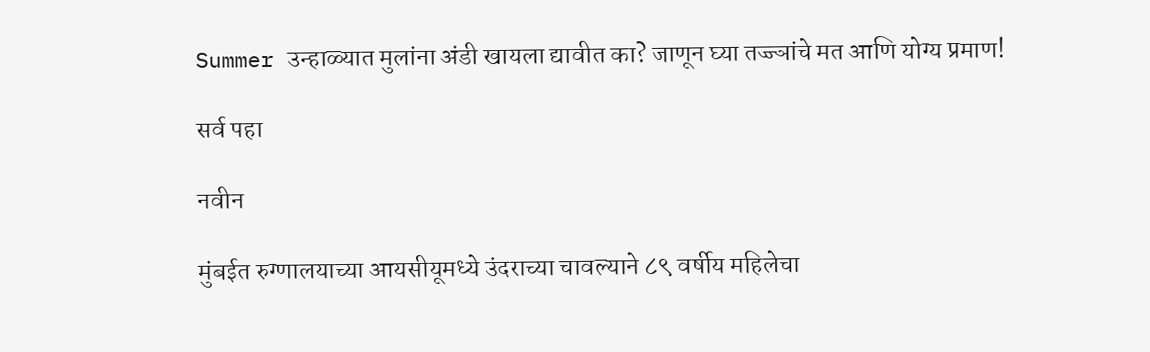Summer उन्हाळ्यात मुलांना अंडी खायला द्यावीत का? जाणून घ्या तज्ज्ञांचे मत आणि योग्य प्रमाण!

सर्व पहा

नवीन

मुंबईत रुग्णालयाच्या आयसीयूमध्ये उंदराच्या चावल्याने ८९ वर्षीय महिलेचा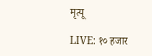मृत्यू

LIVE: १० हजार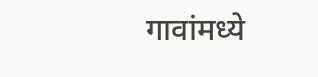गावांमध्ये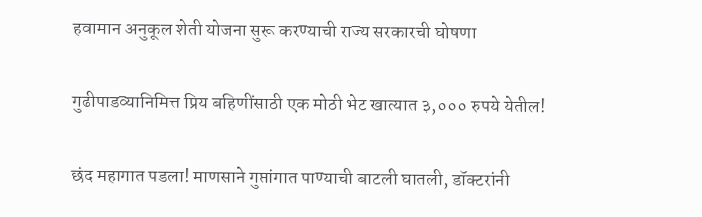हवामान अनुकूल शेती योजना सुरू करण्याची राज्य सरकारची घोषणा

गुढीपाडव्यानिमित्त प्रिय बहिणींसाठी एक मोठी भेट खात्यात ३,००० रुपये येतील!

छंद महागात पडला! माणसाने गुप्तांगात पाण्याची बाटली घातली, डॉक्टरांनी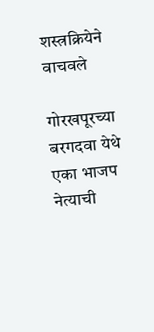शस्त्रक्रियेने वाचवले

गोरखपूरच्या बरगदवा येथे एका भाजप नेत्याची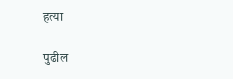हत्या

पुढील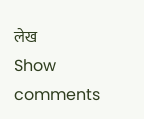लेख
Show comments